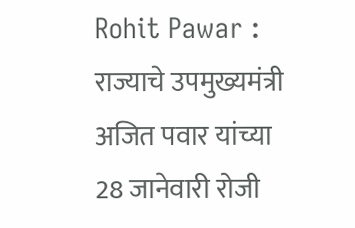Rohit Pawar : राज्याचे उपमुख्यमंत्री अजित पवार यांच्या 28 जानेवारी रोजी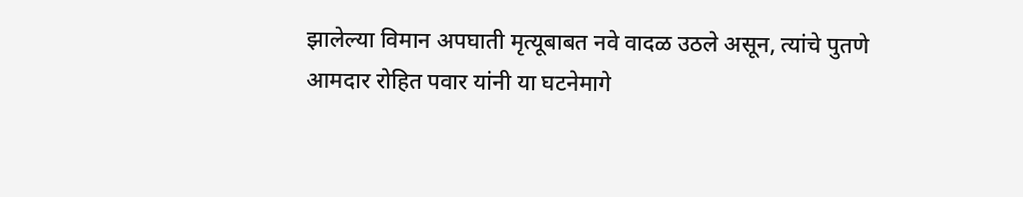झालेल्या विमान अपघाती मृत्यूबाबत नवे वादळ उठले असून, त्यांचे पुतणे आमदार रोहित पवार यांनी या घटनेमागे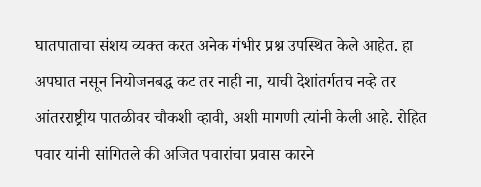घातपाताचा संशय व्यक्त करत अनेक गंभीर प्रश्न उपस्थित केले आहेत. हा अपघात नसून नियोजनबद्ध कट तर नाही ना, याची देशांतर्गतच नव्हे तर आंतरराष्ट्रीय पातळीवर चौकशी व्हावी, अशी मागणी त्यांनी केली आहे. रोहित पवार यांनी सांगितले की अजित पवारांचा प्रवास कारने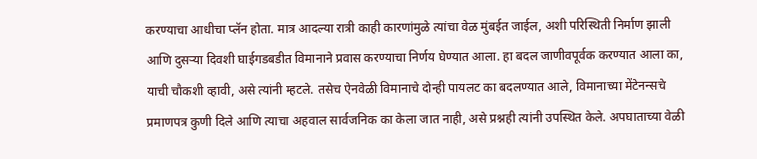करण्याचा आधीचा प्लॅन होता. मात्र आदल्या रात्री काही कारणांमुळे त्यांचा वेळ मुंबईत जाईल, अशी परिस्थिती निर्माण झाली आणि दुसऱ्या दिवशी घाईगडबडीत विमानाने प्रवास करण्याचा निर्णय घेण्यात आला. हा बदल जाणीवपूर्वक करण्यात आला का, याची चौकशी व्हावी, असे त्यांनी म्हटले. तसेच ऐनवेळी विमानाचे दोन्ही पायलट का बदलण्यात आले, विमानाच्या मेंटेनन्सचे प्रमाणपत्र कुणी दिले आणि त्याचा अहवाल सार्वजनिक का केला जात नाही, असे प्रश्नही त्यांनी उपस्थित केले. अपघाताच्या वेळी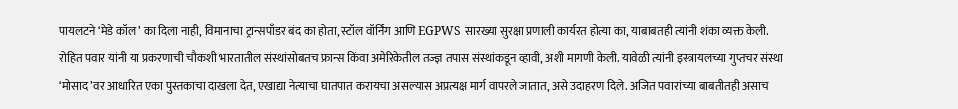पायलटने ‘मेडे कॉल’ का दिला नाही, विमानाचा ट्रान्सपाँडर बंद का होता, स्टॉल वॉर्निंग आणि EGPWS सारख्या सुरक्षा प्रणाली कार्यरत होत्या का, याबाबतही त्यांनी शंका व्यक्त केली. रोहित पवार यांनी या प्रकरणाची चौकशी भारतातील संस्थांसोबतच फ्रान्स किंवा अमेरिकेतील तज्ज्ञ तपास संस्थांकडून व्हावी, अशी मागणी केली. यावेळी त्यांनी इस्त्रायलच्या गुप्तचर संस्था ‘मोसाद’वर आधारित एका पुस्तकाचा दाखला देत, एखाद्या नेत्याचा घातपात करायचा असल्यास अप्रत्यक्ष मार्ग वापरले जातात, असे उदाहरण दिले. अजित पवारांच्या बाबतीतही असाच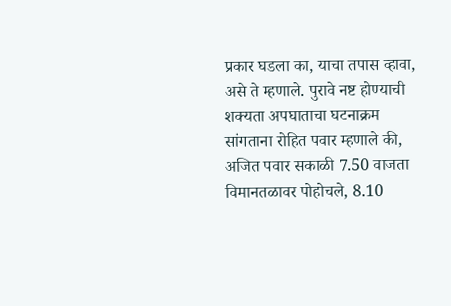प्रकार घडला का, याचा तपास व्हावा, असे ते म्हणाले. पुरावे नष्ट होण्याची शक्यता अपघाताचा घटनाक्रम सांगताना रोहित पवार म्हणाले की, अजित पवार सकाळी 7.50 वाजता विमानतळावर पोहोचले, 8.10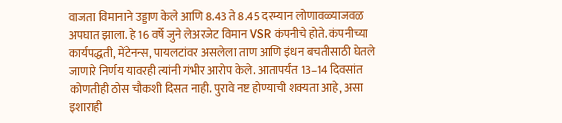वाजता विमानाने उड्डाण केले आणि 8.43 ते 8.45 दरम्यान लोणावळ्याजवळ अपघात झाला. हे 16 वर्षे जुने लेअरजेट विमान VSR कंपनीचे होते. कंपनीच्या कार्यपद्धती, मेंटेनन्स, पायलटांवर असलेला ताण आणि इंधन बचतीसाठी घेतले जाणारे निर्णय यावरही त्यांनी गंभीर आरोप केले. आतापर्यंत 13–14 दिवसांत कोणतीही ठोस चौकशी दिसत नाही. पुरावे नष्ट होण्याची शक्यता आहे, असा इशाराही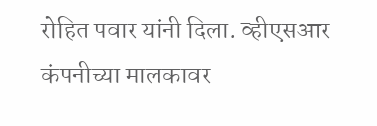रोहित पवार यांनी दिला. व्हीएसआर कंपनीच्या मालकावर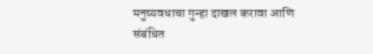मनुष्यवधाचा गुन्हा दाखल करावा आणि संबंधित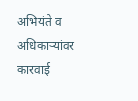अभियंते व अधिकाऱ्यांवर कारवाई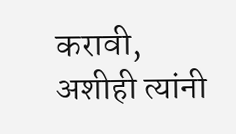करावी, अशीही त्यांनी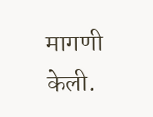मागणी केली.